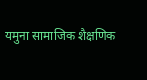यमुना सामाजिक शैक्षणिक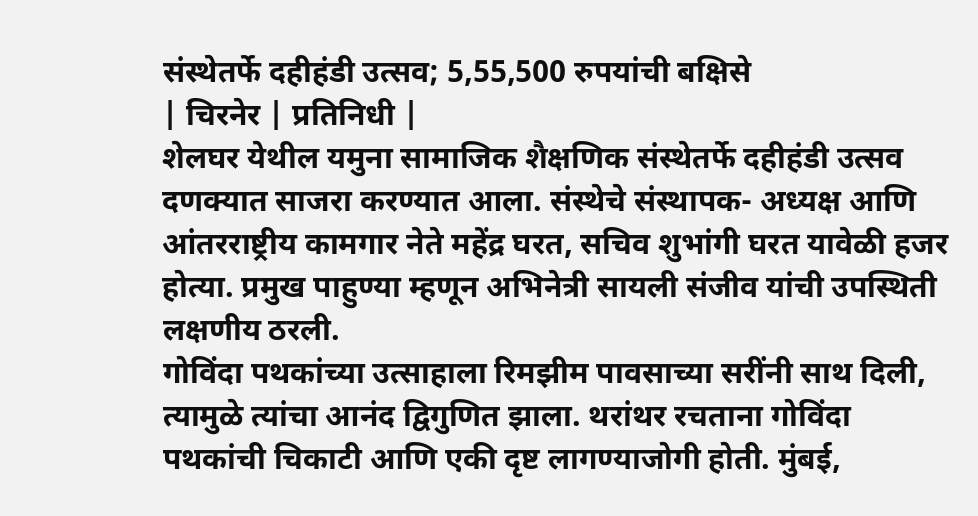संस्थेतर्फे दहीहंडी उत्सव; 5,55,500 रुपयांची बक्षिसे
| चिरनेर | प्रतिनिधी |
शेलघर येथील यमुना सामाजिक शैक्षणिक संस्थेतर्फे दहीहंडी उत्सव दणक्यात साजरा करण्यात आला. संस्थेचे संस्थापक- अध्यक्ष आणि आंतरराष्ट्रीय कामगार नेते महेंद्र घरत, सचिव शुभांगी घरत यावेळी हजर होत्या. प्रमुख पाहुण्या म्हणून अभिनेत्री सायली संजीव यांची उपस्थिती लक्षणीय ठरली.
गोविंदा पथकांच्या उत्साहाला रिमझीम पावसाच्या सरींनी साथ दिली, त्यामुळे त्यांचा आनंद द्विगुणित झाला. थरांथर रचताना गोविंदा पथकांची चिकाटी आणि एकी दृष्ट लागण्याजोगी होती. मुंबई,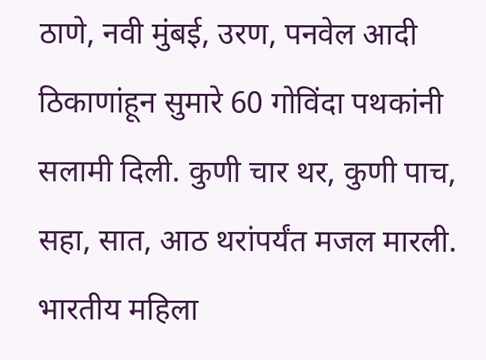ठाणे, नवी मुंबई, उरण, पनवेल आदी ठिकाणांहून सुमारे 60 गोविंदा पथकांनी सलामी दिली. कुणी चार थर, कुणी पाच, सहा, सात, आठ थरांपर्यंत मजल मारली. भारतीय महिला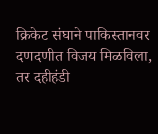क्रिकेट संघाने पाकिस्तानवर दणदणीत विजय मिळविला, तर दहीहंडी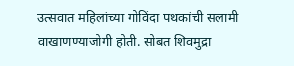उत्सवात महिलांच्या गोविंदा पथकांची सलामी वाखाणण्याजोगी होती. सोबत शिवमुद्रा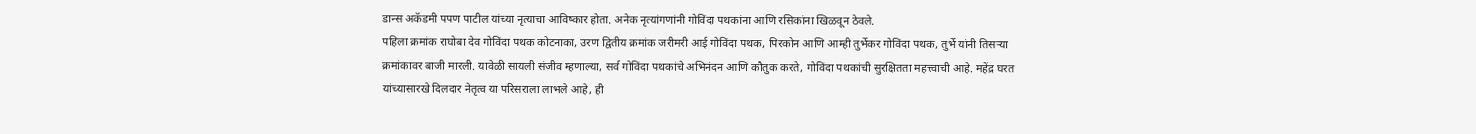डान्स अकॅडमी पपण पाटील यांच्या नृत्याचा आविष्कार होता. अनेक नृत्यांगणांनी गोविंदा पथकांना आणि रसिकांना खिळवून ठेवले.
पहिला क्रमांक राघोबा देव गोविंदा पथक कोटनाका, उरण द्वितीय क्रमांक जरीमरी आई गोविंदा पथक, पिरकोन आणि आम्ही तुर्भेकर गोविंदा पथक, तुर्भे यांनी तिसऱ्या क्रमांकावर बाजी मारली. यावेळी सायली संजीव म्हणाल्या, सर्व गोविंदा पथकांचे अभिनंदन आणि कौतुक करते, गोविंदा पथकांची सुरक्षितता महत्त्वाची आहे. महेंद्र घरत यांच्यासारखे दिलदार नेतृत्व या परिसराला लाभले आहे, ही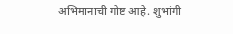अभिमानाची गोष्ट आहे. शुभांगी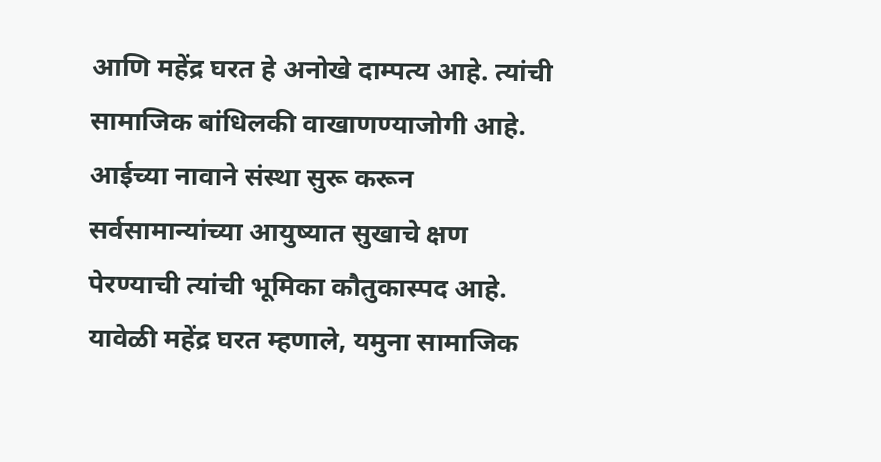आणि महेंद्र घरत हे अनोखे दाम्पत्य आहे. त्यांची सामाजिक बांधिलकी वाखाणण्याजोगी आहे. आईच्या नावाने संस्था सुरू करून सर्वसामान्यांच्या आयुष्यात सुखाचे क्षण पेरण्याची त्यांची भूमिका कौतुकास्पद आहे. यावेळी महेंद्र घरत म्हणाले, यमुना सामाजिक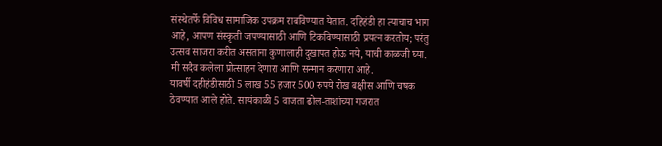संस्थेतर्फे विविध सामाजिक उपक्रम राबविण्यात येतात. दहिहंडी हा त्याचाच भाग आहे, आपण संस्कृती जपण्यासाठी आणि टिकविण्यासाठी प्रयत्न करतोय; परंतु उत्सव साजरा करीत असताना कुणालाही दुखापत होऊ नये, याची काळजी घ्या. मी सदैव कलेला प्रोत्साहन देणारा आणि सन्मान करणारा आहे.
यावर्षी दहीहंडीसाठी 5 लाख 55 हजार 500 रुपये रोख बक्षीस आणि चषक ठेवण्यात आले होते. सायंकाळी 5 वाजता ढोल-ताशांच्या गजरात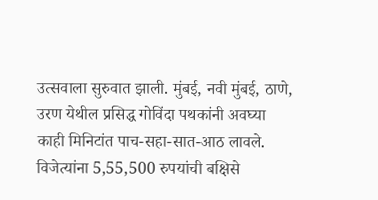उत्सवाला सुरुवात झाली. मुंबई, नवी मुंबई, ठाणे, उरण येथील प्रसिद्ध गोविंदा पथकांनी अवघ्या काही मिनिटांत पाच-सहा-सात-आठ लावले. विजेत्यांना 5,55,500 रुपयांची बक्षिसे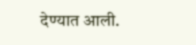देण्यात आली.